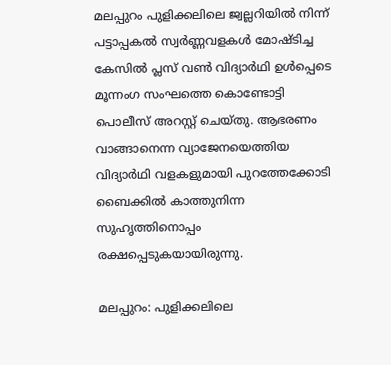മലപ്പുറം പുളിക്കലിലെ ജ്വല്ലറിയിൽ നിന്ന് പട്ടാപ്പകൽ സ്വർണ്ണവളകൾ മോഷ്ടിച്ച കേസിൽ പ്ലസ് വൺ വിദ്യാർഥി ഉൾപ്പെടെ മൂന്നംഗ സംഘത്തെ കൊണ്ടോട്ടി പൊലീസ് അറസ്റ്റ് ചെയ്തു. ആഭരണം വാങ്ങാനെന്ന വ്യാജേനയെത്തിയ വിദ്യാർഥി വളകളുമായി പുറത്തേക്കോടി ബൈക്കിൽ കാത്തുനിന്ന സുഹൃത്തിനൊപ്പം രക്ഷപ്പെടുകയായിരുന്നു.

മലപ്പുറം: പുളിക്കലിലെ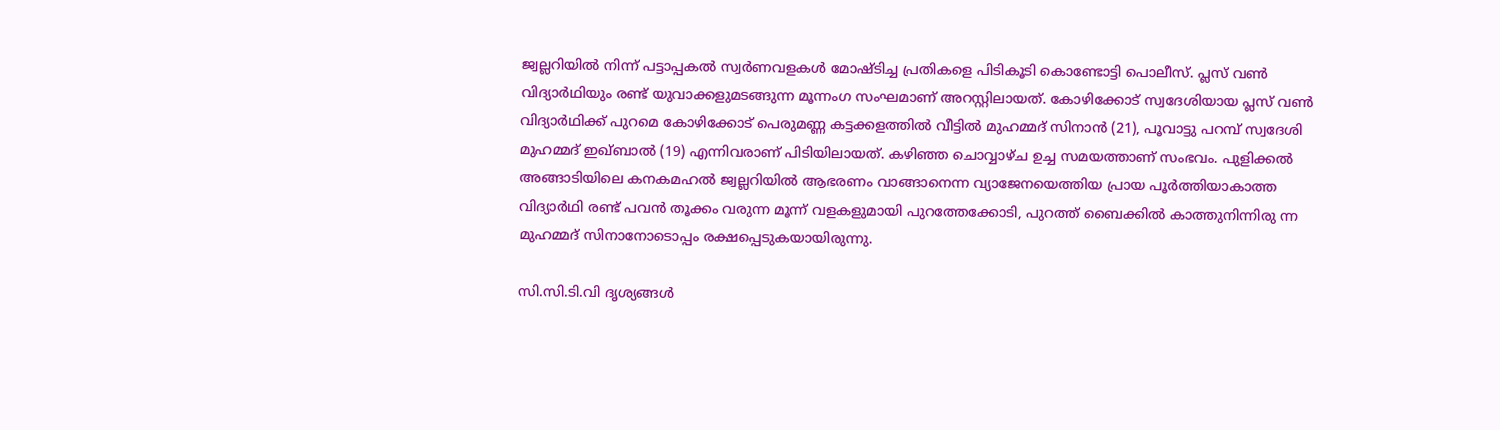ജ്വല്ലറിയില്‍ നിന്ന് പട്ടാപ്പകല്‍ സ്വര്‍ണവളകള്‍ മോഷ്ടിച്ച പ്രതികളെ പിടികൂടി കൊണ്ടോട്ടി പൊലീസ്. പ്ലസ് വണ്‍ വിദ്യാര്‍ഥിയും രണ്ട് യുവാക്കളുമടങ്ങുന്ന മൂന്നംഗ സംഘമാണ് അറസ്റ്റിലായത്. കോഴിക്കോട് സ്വദേശിയായ പ്ലസ് വണ്‍ വിദ്യാര്‍ഥിക്ക് പുറമെ കോഴിക്കോട് പെരുമണ്ണ കട്ടക്കളത്തില്‍ വീട്ടില്‍ മുഹമ്മദ് സിനാന്‍ (21), പൂവാട്ടു പറമ്പ് സ്വദേശി മുഹമ്മദ് ഇഖ്ബാല്‍ (19) എന്നിവരാണ് പിടിയിലായത്. കഴിഞ്ഞ ചൊവ്വാഴ്ച ഉച്ച സമയത്താണ് സംഭവം. പുളിക്കല്‍ അങ്ങാടിയിലെ കനകമഹല്‍ ജ്വല്ലറിയില്‍ ആഭരണം വാങ്ങാനെന്ന വ്യാജേനയെത്തിയ പ്രായ പൂര്‍ത്തിയാകാത്ത വിദ്യാര്‍ഥി രണ്ട് പവന്‍ തൂക്കം വരുന്ന മൂന്ന് വളകളുമായി പുറത്തേക്കോടി, പുറത്ത് ബൈക്കില്‍ കാത്തുനിന്നിരു ന്ന മുഹമ്മദ് സിനാനോടൊപ്പം രക്ഷപ്പെടുകയായിരുന്നു.

സി.സി.ടി.വി ദൃശ്യങ്ങള്‍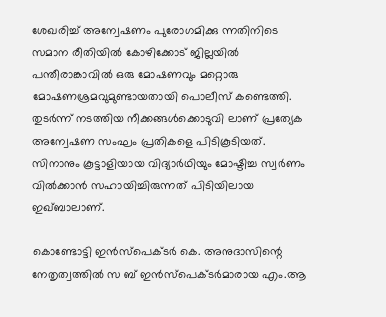ശേഖരിച്ച് അന്വേഷണം പുരോഗമിക്കു ന്നതിനിടെ സമാന രീതിയില്‍ കോഴിക്കോട് ജില്ലയില്‍ പന്തീരാങ്കാവില്‍ ഒരു മോഷണവും മറ്റൊരു മോഷണശ്രമവുമുണ്ടായതായി പൊലീസ് കണ്ടെത്തി. തുടര്‍ന്ന് നടത്തിയ നീക്കങ്ങള്‍ക്കൊടുവി ലാണ് പ്രത്യേക അന്വേഷണ സംഘം പ്രതികളെ പിടികൂടിയത്. സിനാനും കൂട്ടാളിയായ വിദ്യാര്‍ഥിയും മോഷ്ടിച്ച സ്വര്‍ണം വില്‍ക്കാന്‍ സഹായിച്ചിരുന്നത് പിടിയിലായ ഇഖ്ബാലാണ്.

കൊണ്ടോട്ടി ഇന്‍സ്‌പെക്ടര്‍ കെ. അനുദാസിന്റെ നേതൃത്വത്തില്‍ സ ബ് ഇന്‍സ്‌പെക്ടര്‍മാരായ എം.ആ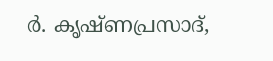ര്‍. കൃഷ്ണപ്രസാദ്,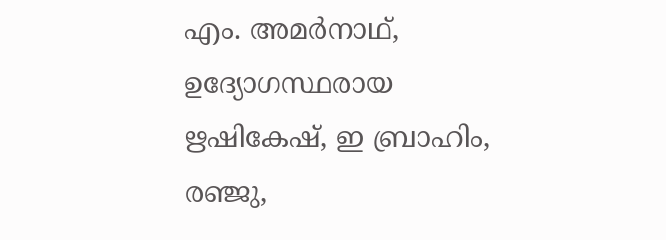എം. അമര്‍നാഥ്, ഉദ്യോഗസ്ഥരായ ഋഷികേഷ്, ഇ ബ്രാഹിം, രഞ്ജു,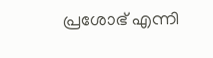പ്രശോഭ് എന്നി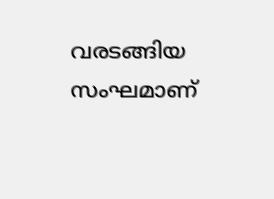വരടങ്ങിയ സംഘമാണ്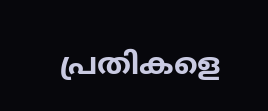പ്രതികളെ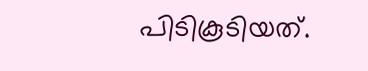പിടികൂടിയത്.